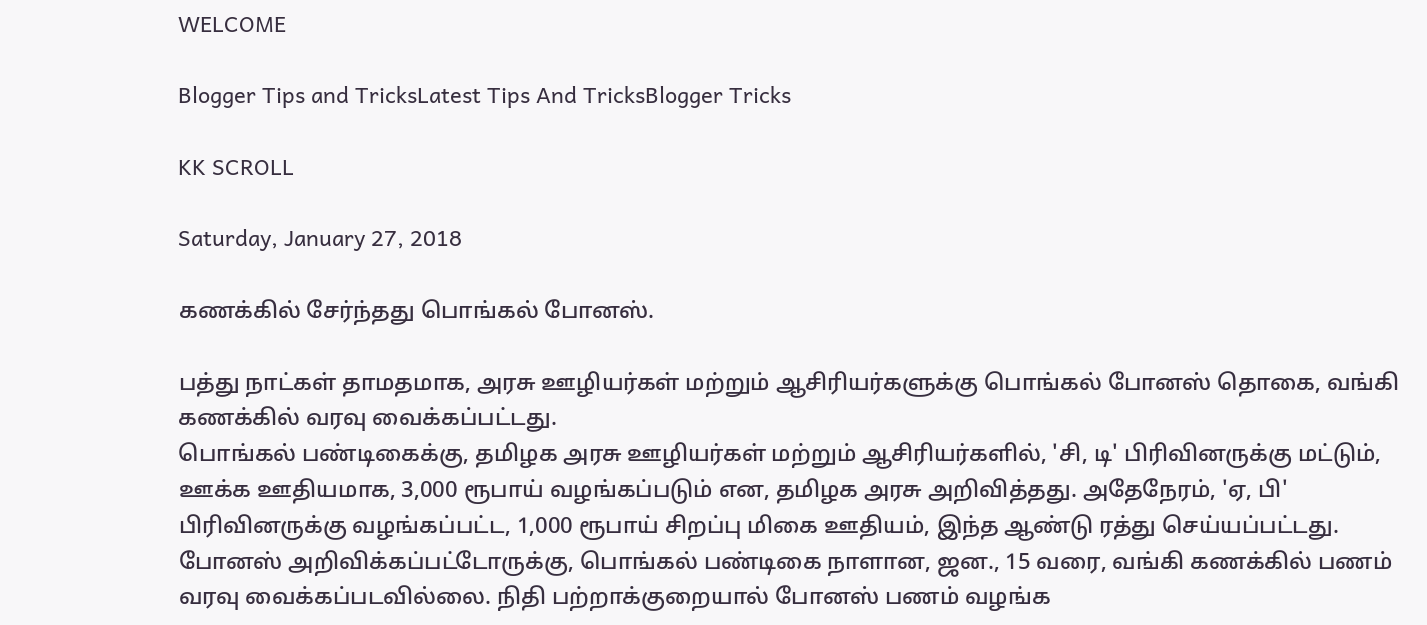WELCOME

Blogger Tips and TricksLatest Tips And TricksBlogger Tricks

KK SCROLL

Saturday, January 27, 2018

கணக்கில் சேர்ந்தது பொங்கல் போனஸ்.

பத்து நாட்கள் தாமதமாக, அரசு ஊழியர்கள் மற்றும் ஆசிரியர்களுக்கு பொங்கல் போனஸ் தொகை, வங்கி கணக்கில் வரவு வைக்கப்பட்டது.
பொங்கல் பண்டிகைக்கு, தமிழக அரசு ஊழியர்கள் மற்றும் ஆசிரியர்களில், 'சி, டி' பிரிவினருக்கு மட்டும், ஊக்க ஊதியமாக, 3,000 ரூபாய் வழங்கப்படும் என, தமிழக அரசு அறிவித்தது. அதேநேரம், 'ஏ, பி' பிரிவினருக்கு வழங்கப்பட்ட, 1,000 ரூபாய் சிறப்பு மிகை ஊதியம், இந்த ஆண்டு ரத்து செய்யப்பட்டது.
போனஸ் அறிவிக்கப்பட்டோருக்கு, பொங்கல் பண்டிகை நாளான, ஜன., 15 வரை, வங்கி கணக்கில் பணம் வரவு வைக்கப்படவில்லை. நிதி பற்றாக்குறையால் போனஸ் பணம் வழங்க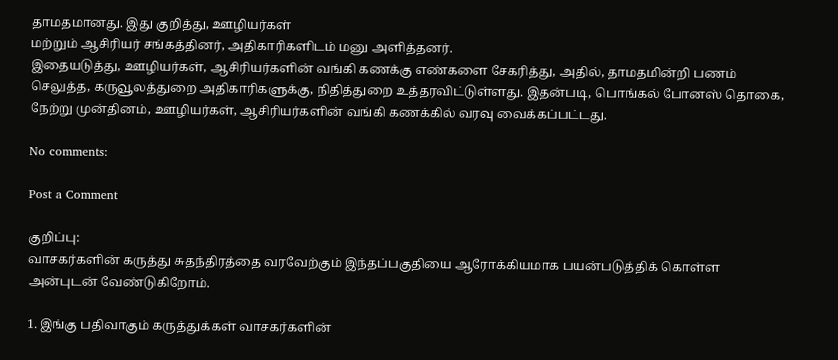தாமதமானது. இது குறித்து, ஊழியர்கள்
மற்றும் ஆசிரியர் சங்கத்தினர், அதிகாரிகளிடம் மனு அளித்தனர்.
இதையடுத்து, ஊழியர்கள், ஆசிரியர்களின் வங்கி கணக்கு எண்களை சேகரித்து, அதில், தாமதமின்றி பணம் செலுத்த, கருவூலத்துறை அதிகாரிகளுக்கு, நிதித்துறை உத்தரவிட்டுள்ளது. இதன்படி, பொங்கல் போனஸ் தொகை, நேற்று முன்தினம், ஊழியர்கள், ஆசிரியர்களின் வங்கி கணக்கில் வரவு வைக்கப்பட்டது.

No comments:

Post a Comment

குறிப்பு:
வாசகர்களின் கருத்து சுதந்திரத்தை வரவேற்கும் இந்தப்பகுதியை ஆரோக்கியமாக பயன்படுத்திக் கொள்ள அன்புடன் வேண்டுகிறோம்.

1. இங்கு பதிவாகும் கருத்துக்கள் வாசகர்களின்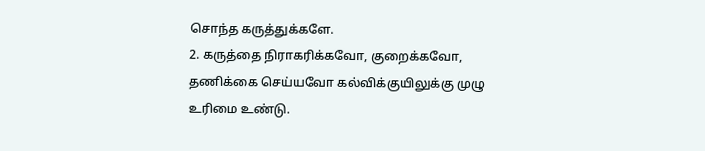சொந்த கருத்துக்களே.
2. கருத்தை நிராகரிக்கவோ, குறைக்கவோ, தணிக்கை செய்யவோ கல்விக்குயிலுக்கு முழு உரிமை உண்டு.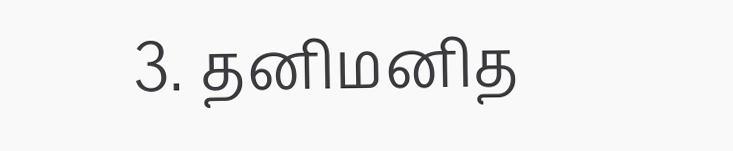3. தனிமனித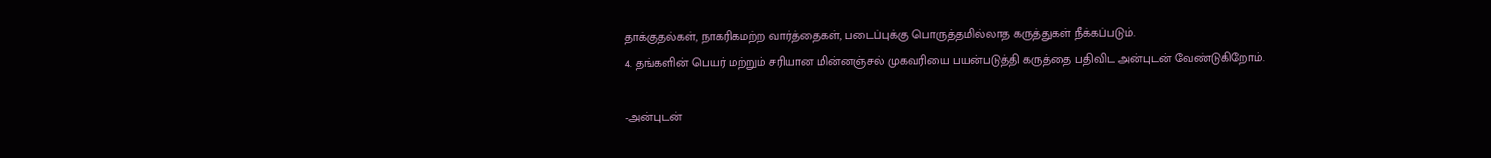தாக்குதல்கள், நாகரிகமற்ற வார்த்தைகள், படைப்புக்கு பொருத்தமில்லாத கருத்துகள் நீக்கப்படும்.
4. தங்களின் பெயர் மற்றும் சரியான மின்னஞ்சல் முகவரியை பயன்படுத்தி கருத்தை பதிவிட அன்புடன் வேண்டுகிறோம்.

-அன்புடன்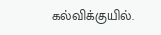கல்விக்குயில்.